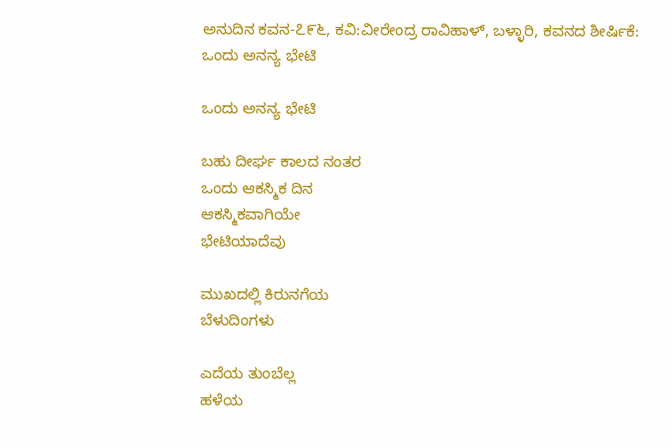ಅನುದಿನ‌ ಕವನ-೭೯೬, ಕವಿ:ವೀರೇಂದ್ರ ರಾವಿಹಾಳ್, ಬಳ್ಳಾರಿ, ಕವನದ ಶೀರ್ಷಿಕೆ: ಒಂದು ಅನನ್ಯ ಭೇಟಿ

ಒಂದು ಅನನ್ಯ ಭೇಟಿ

ಬಹು ದೀರ್ಘ ಕಾಲದ ನಂತರ
ಒಂದು ಆಕಸ್ಮಿಕ ದಿನ
ಆಕಸ್ಮಿಕವಾಗಿಯೇ
ಭೇಟಿಯಾದೆವು

ಮುಖದಲ್ಲಿ ಕಿರುನಗೆಯ
ಬೆಳುದಿಂಗಳು

ಎದೆಯ ತುಂಬೆಲ್ಲ
ಹಳೆಯ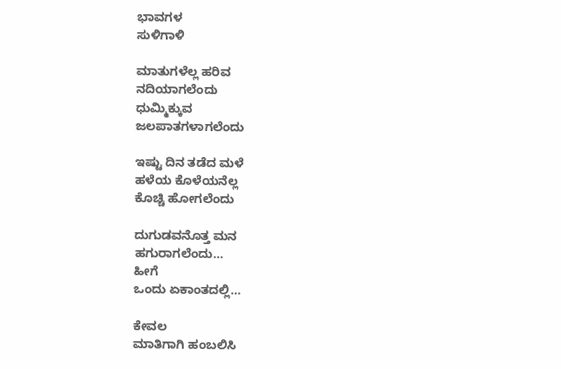ಭಾವಗಳ
ಸುಳಿಗಾಳಿ

ಮಾತುಗಳೆಲ್ಲ ಹರಿವ
ನದಿಯಾಗಲೆಂದು
ಧುಮ್ಮಿಕ್ಕುವ
ಜಲಪಾತಗಳಾಗಲೆಂದು

ಇಷ್ಟು ದಿನ ತಡೆದ ಮಳೆ
ಹಳೆಯ ಕೊಳೆಯನೆಲ್ಲ
ಕೊಚ್ಚಿ ಹೋಗಲೆಂದು

ದುಗುಡವನೊತ್ತ ಮನ
ಹಗುರಾಗಲೆಂದು…
ಹೀಗೆ
ಒಂದು ಏಕಾಂತದಲ್ಲಿ…

ಕೇವಲ
ಮಾತಿಗಾಗಿ ಹಂಬಲಿಸಿ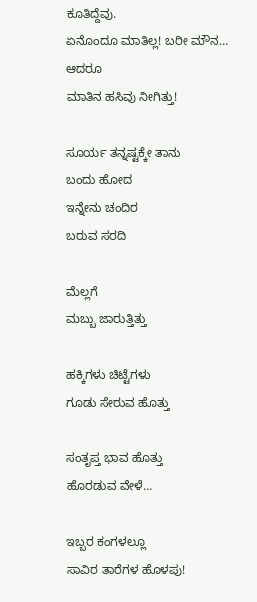ಕೂತಿದ್ದೆವು.
ಏನೊಂದೂ ಮಾತಿಲ್ಲ! ಬರೀ ಮೌನ…
ಆದರೂ
ಮಾತಿನ ಹಸಿವು ನೀಗಿತ್ತು!

ಸೂರ್ಯ ತನ್ನಷ್ಟಕ್ಕೇ ತಾನು
ಬಂದು ಹೋದ
ಇನ್ನೇನು ಚಂದಿರ
ಬರುವ ಸರದಿ

ಮೆಲ್ಲಗೆ
ಮಬ್ಬು ಜಾರುತ್ತಿತ್ತು

ಹಕ್ಕಿಗಳು ಚಿಟ್ಟೆಗಳು
ಗೂಡು ಸೇರುವ ಹೊತ್ತು

ಸಂತೃಪ್ತ ಭಾವ ಹೊತ್ತು
ಹೊರಡುವ ವೇಳೆ…

ಇಬ್ಬರ ಕಂಗಳಲ್ಲೂ
ಸಾವಿರ ತಾರೆಗಳ ಹೊಳಪು!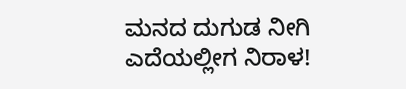ಮನದ ದುಗುಡ ನೀಗಿ
ಎದೆಯಲ್ಲೀಗ ನಿರಾಳ!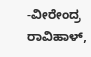-ವೀರೇಂದ್ರ ರಾವಿಹಾಳ್,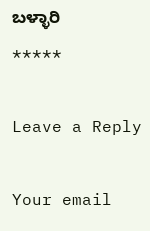ಬಳ್ಳಾರಿ
*****

Leave a Reply

Your email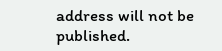address will not be published.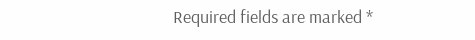Required fields are marked *